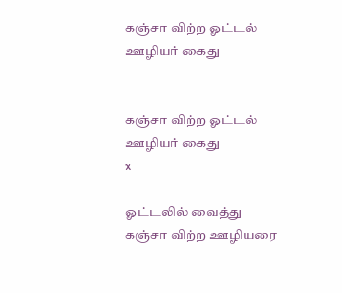கஞ்சா விற்ற ஓட்டல் ஊழியர் கைது


கஞ்சா விற்ற ஓட்டல் ஊழியர் கைது
x

ஓட்டலில் வைத்து கஞ்சா விற்ற ஊழியரை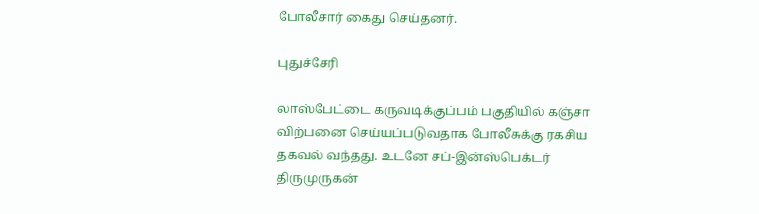போலீசார் கைது செய்தனர்.

புதுச்சேரி

லாஸ்பேட்டை கருவடிக்குப்பம் பகுதியில் கஞ்சா விற்பனை செய்யப்படுவதாக போலீசுக்கு ரகசிய தகவல் வந்தது. உடனே சப்-இன்ஸ்பெக்டர் திருமுருகன்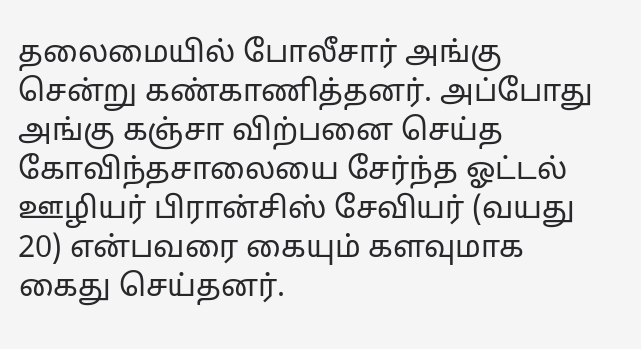தலைமையில் போலீசார் அங்கு சென்று கண்காணித்தனர். அப்போது அங்கு கஞ்சா விற்பனை செய்த கோவிந்தசாலையை சேர்ந்த ஓட்டல் ஊழியர் பிரான்சிஸ் சேவியர் (வயது 20) என்பவரை கையும் களவுமாக கைது செய்தனர்.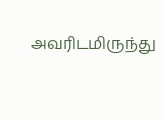அவரிடமிருந்து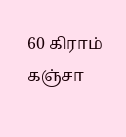60 கிராம் கஞ்சா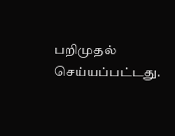பறிமுதல் செய்யப்பட்டது.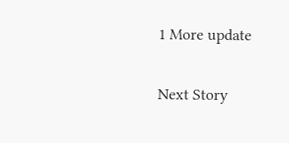1 More update

Next Story